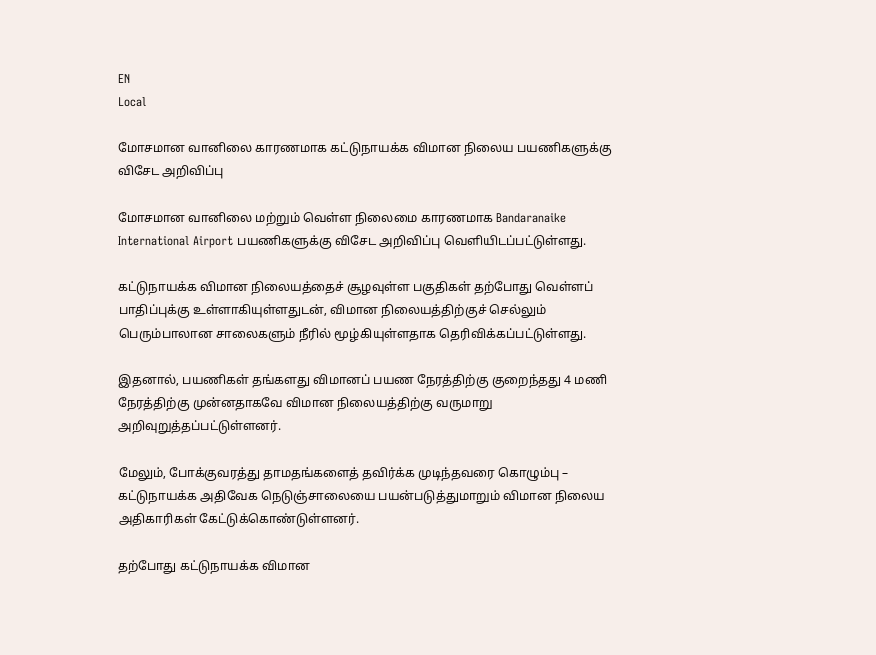EN
Local

மோசமான வானிலை காரணமாக கட்டுநாயக்க விமான நிலைய பயணிகளுக்கு விசேட அறிவிப்பு

மோசமான வானிலை மற்றும் வெள்ள நிலைமை காரணமாக Bandaranaike International Airport பயணிகளுக்கு விசேட அறிவிப்பு வெளியிடப்பட்டுள்ளது.

கட்டுநாயக்க விமான நிலையத்தைச் சூழவுள்ள பகுதிகள் தற்போது வெள்ளப் பாதிப்புக்கு உள்ளாகியுள்ளதுடன், விமான நிலையத்திற்குச் செல்லும் பெரும்பாலான சாலைகளும் நீரில் மூழ்கியுள்ளதாக தெரிவிக்கப்பட்டுள்ளது.

இதனால், பயணிகள் தங்களது விமானப் பயண நேரத்திற்கு குறைந்தது 4 மணி நேரத்திற்கு முன்னதாகவே விமான நிலையத்திற்கு வருமாறு அறிவுறுத்தப்பட்டுள்ளனர்.

மேலும், போக்குவரத்து தாமதங்களைத் தவிர்க்க முடிந்தவரை கொழும்பு – கட்டுநாயக்க அதிவேக நெடுஞ்சாலையை பயன்படுத்துமாறும் விமான நிலைய அதிகாரிகள் கேட்டுக்கொண்டுள்ளனர்.

தற்போது கட்டுநாயக்க விமான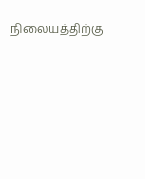நிலையத்திற்கு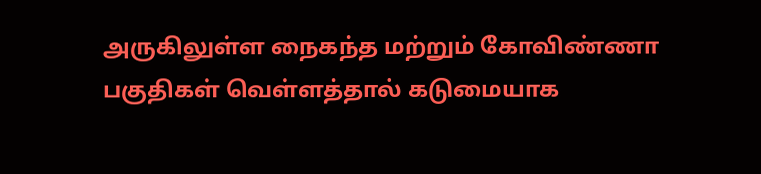அருகிலுள்ள நைகந்த மற்றும் கோவிண்ணா பகுதிகள் வெள்ளத்தால் கடுமையாக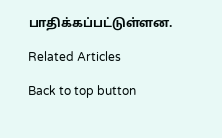பாதிக்கப்பட்டுள்ளன.

Related Articles

Back to top button